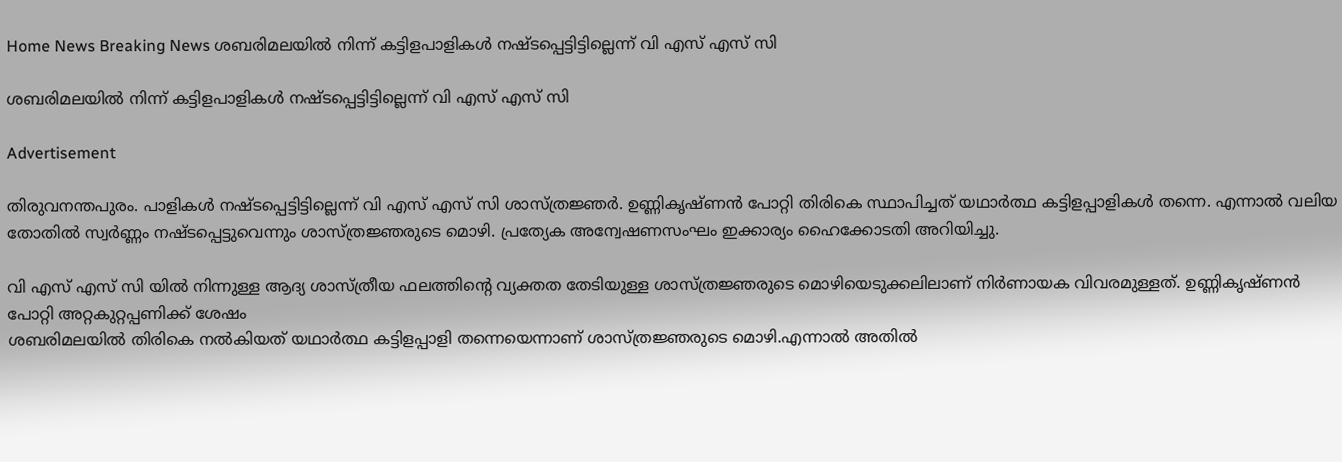Home News Breaking News ശബരിമലയിൽ നിന്ന് കട്ടിളപാളികൾ നഷ്ടപ്പെട്ടിട്ടില്ലെന്ന് വി എസ് എസ് സി

ശബരിമലയിൽ നിന്ന് കട്ടിളപാളികൾ നഷ്ടപ്പെട്ടിട്ടില്ലെന്ന് വി എസ് എസ് സി

Advertisement

തിരുവനന്തപുരം. പാളികൾ നഷ്ടപ്പെട്ടിട്ടില്ലെന്ന് വി എസ് എസ് സി ശാസ്ത്രജ്ഞർ. ഉണ്ണികൃഷ്ണൻ പോറ്റി തിരികെ സ്ഥാപിച്ചത് യഥാർത്ഥ കട്ടിളപ്പാളികൾ തന്നെ. എന്നാൽ വലിയ തോതിൽ സ്വർണ്ണം നഷ്ടപ്പെട്ടുവെന്നും ശാസ്ത്രജ്ഞരുടെ മൊഴി. പ്രത്യേക അന്വേഷണസംഘം ഇക്കാര്യം ഹൈക്കോടതി അറിയിച്ചു.

വി എസ് എസ് സി യിൽ നിന്നുള്ള ആദ്യ ശാസ്ത്രീയ ഫലത്തിന്റെ വ്യക്തത തേടിയുള്ള ശാസ്ത്രജ്ഞരുടെ മൊഴിയെടുക്കലിലാണ് നിർണായക വിവരമുള്ളത്. ഉണ്ണികൃഷ്ണൻ പോറ്റി അറ്റകുറ്റപ്പണിക്ക് ശേഷം
ശബരിമലയിൽ തിരികെ നൽകിയത് യഥാർത്ഥ കട്ടിളപ്പാളി തന്നെയെന്നാണ് ശാസ്ത്രജ്ഞരുടെ മൊഴി.എന്നാൽ അതിൽ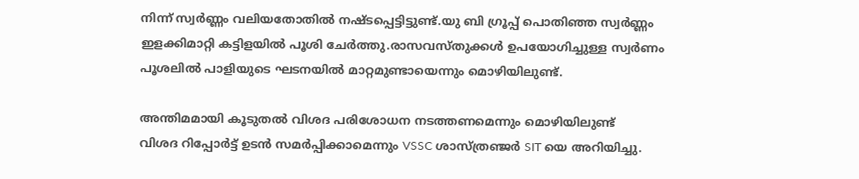നിന്ന് സ്വർണ്ണം വലിയതോതിൽ നഷ്ടപ്പെട്ടിട്ടുണ്ട്.യു ബി ഗ്രൂപ്പ് പൊതിഞ്ഞ സ്വർണ്ണം ഇളക്കിമാറ്റി കട്ടിളയിൽ പൂശി ചേർത്തു.രാസവസ്തുക്കൾ ഉപയോഗിച്ചുള്ള സ്വർണം പൂശലിൽ പാളിയുടെ ഘടനയിൽ മാറ്റമുണ്ടായെന്നും മൊഴിയിലുണ്ട്.

അന്തിമമായി കൂടുതൽ വിശദ പരിശോധന നടത്തണമെന്നും മൊഴിയിലുണ്ട്
വിശദ റിപ്പോർട്ട്‌ ഉടൻ സമർപ്പിക്കാമെന്നും VSSC ശാസ്ത്രഞ്ജർ SIT യെ അറിയിച്ചു.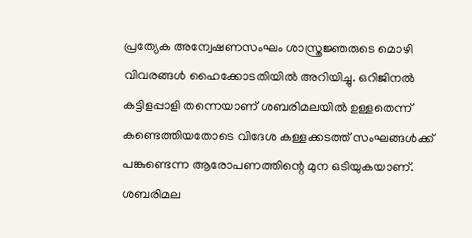പ്രത്യേക അന്വേഷണസംഘം ശാസ്ത്രജ്ഞരുടെ മൊഴി വിവരങ്ങൾ ഹൈക്കോടതിയിൽ അറിയിച്ചു. ഒറിജിനൽ കട്ടിളപ്പാളി തന്നെയാണ് ശബരിമലയിൽ ഉള്ളതെന്ന് കണ്ടെത്തിയതോടെ വിദേശ കള്ളക്കടത്ത് സംഘങ്ങൾക്ക് പങ്കുണ്ടെന്ന ആരോപണത്തിന്റെ മുന ഒടിയുകയാണ്.
ശബരിമല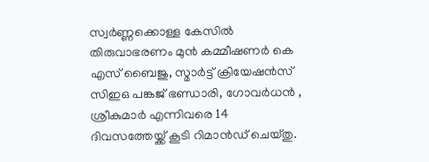സ്വർണ്ണക്കൊള്ള കേസിൽ തിരുവാഭരണം മുൻ കമ്മീഷണർ കെ എസ് ബൈജു, സ്മാർട്ട് ക്രിയേഷൻസ് സിഇഒ പങ്കജ് ഭണ്ഡാരി, ഗോവർധൻ , ശ്രീകുമാർ എന്നിവരെ 14 ദിവസത്തേയ്ക്ക് കൂടി റിമാൻഡ് ചെയ്തു.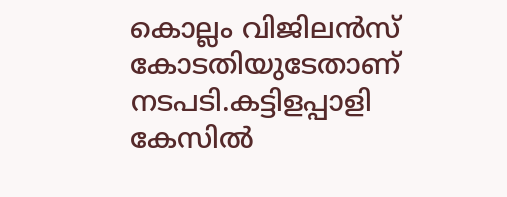കൊല്ലം വിജിലൻസ് കോടതിയുടേതാണ് നടപടി.കട്ടിളപ്പാളി കേസിൽ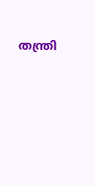തന്ത്രി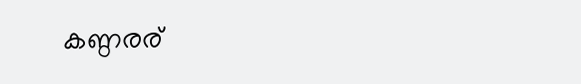കണ്ഠരര്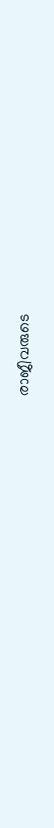രാജീവരുടെ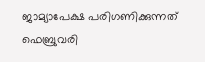ജാമ്യാപേക്ഷ പരിഗണിക്കുന്നത് ഫെബ്രുവരി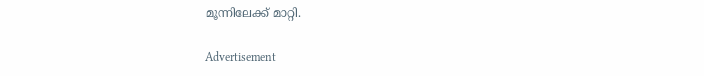മൂന്നിലേക്ക് മാറ്റി.

Advertisement